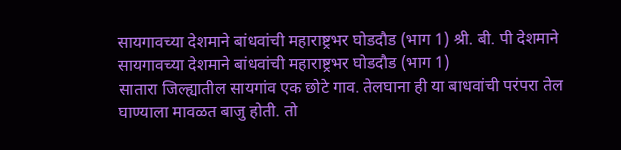सायगावच्या देशमाने बांधवांची महाराष्ट्रभर घोडदौड (भाग 1) श्री. बी. पी देशमाने
सायगावच्या देशमाने बांधवांची महाराष्ट्रभर घोडदौड (भाग 1)
सातारा जिल्ह्यातील सायगांव एक छोटे गाव. तेलघाना ही या बाधवांची परंपरा तेल घाण्याला मावळत बाजु होती. तो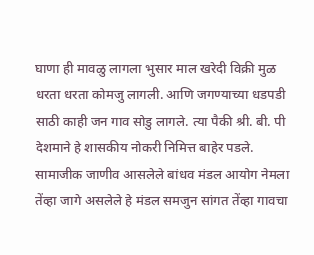घाणा ही मावळु लागला भुसार माल खरेदी विक्री मुळ धरता धरता कोमजु लागली. आणि जगण्याच्या धडपडी साठी काही जन गाव सोडु लागले. त्या पैकी श्री. बी. पी देशमाने हे शासकीय नोकरी निमित्त बाहेर पडले. सामाजीक जाणीव आसलेले बांधव मंडल आयोग नेमला तेंव्हा जागे असलेले हे मंडल समजुन सांगत तेंव्हा गावचा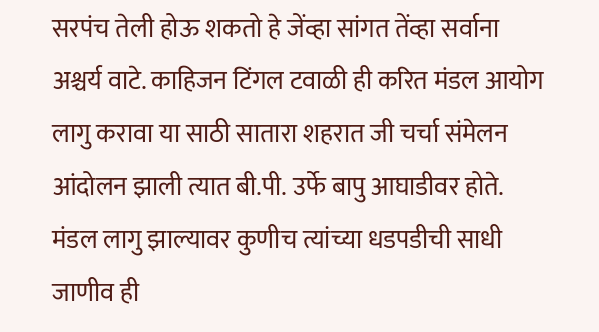सरपंच तेली होऊ शकतो हे जेंव्हा सांगत तेंव्हा सर्वाना अश्चर्य वाटे. काहिजन टिंगल टवाळी ही करित मंडल आयोग लागु करावा या साठी सातारा शहरात जी चर्चा संमेलन आंदोलन झाली त्यात बी.पी. उर्फे बापु आघाडीवर होते. मंडल लागु झाल्यावर कुणीच त्यांच्या धडपडीची साधी जाणीव ही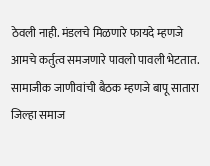ठेवली नाही. मंडलचे मिळणारे फायदे म्हणजे आमचे कर्तुत्व समजणारे पावलो पावली भेटतात. सामाजीक जाणीवांची बैठक म्हणजे बापू सातारा जिल्हा समाज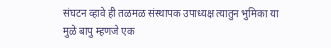संघटन व्हावे ही तळमळ संस्थापक उपाध्यक्ष त्यातुन भुमिका या मुळे बापु म्हणजे एक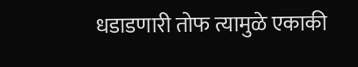धडाडणारी तोफ त्यामुळे एकाकी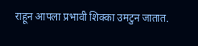राहून आपला प्रभावी शिक्का उमटुन जातात.